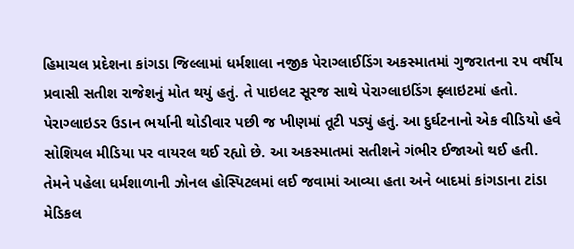હિમાચલ પ્રદેશના કાંગડા જિલ્લામાં ધર્મશાલા નજીક પેરાગ્લાઈડિંગ અકસ્માતમાં ગુજરાતના ૨૫ વર્ષીય પ્રવાસી સતીશ રાજેશનું મોત થયું હતું. તે પાઇલટ સૂરજ સાથે પેરાગ્લાઇડિંગ ફ્લાઇટમાં હતો. પેરાગ્લાઇડર ઉડાન ભર્યાની થોડીવાર પછી જ ખીણમાં તૂટી પડ્યું હતું. આ દુર્ઘટનાનો એક વીડિયો હવે સોશિયલ મીડિયા પર વાયરલ થઈ રહ્યો છે. આ અકસ્માતમાં સતીશને ગંભીર ઈજાઓ થઈ હતી. તેમને પહેલા ધર્મશાળાની ઝોનલ હોસ્પિટલમાં લઈ જવામાં આવ્યા હતા અને બાદમાં કાંગડાના ટાંડા મેડિકલ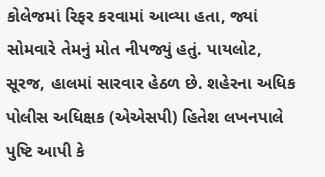કોલેજમાં રિફર કરવામાં આવ્યા હતા, જ્યાં સોમવારે તેમનું મોત નીપજ્યું હતું. પાયલોટ, સૂરજ, હાલમાં સારવાર હેઠળ છે. શહેરના અધિક પોલીસ અધિક્ષક (એએસપી) હિતેશ લખનપાલે પુષ્ટિ આપી કે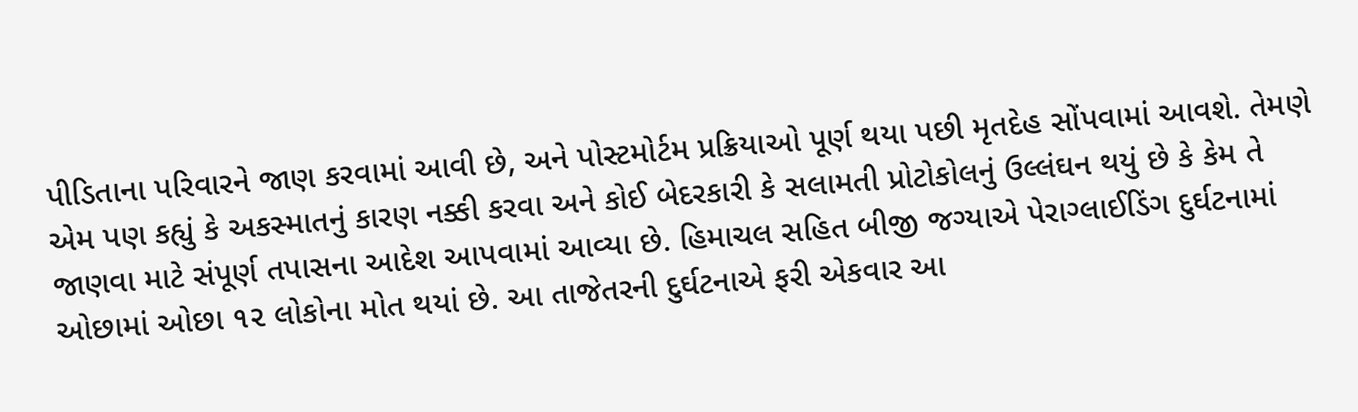પીડિતાના પરિવારને જાણ કરવામાં આવી છે, અને પોસ્ટમોર્ટમ પ્રક્રિયાઓ પૂર્ણ થયા પછી મૃતદેહ સોંપવામાં આવશે. તેમણે એમ પણ કહ્યું કે અકસ્માતનું કારણ નક્કી કરવા અને કોઈ બેદરકારી કે સલામતી પ્રોટોકોલનું ઉલ્લંઘન થયું છે કે કેમ તે જાણવા માટે સંપૂર્ણ તપાસના આદેશ આપવામાં આવ્યા છે. હિમાચલ સહિત બીજી જગ્યાએ પેરાગ્લાઈડિંગ દુર્ઘટનામાં ઓછામાં ઓછા ૧૨ લોકોના મોત થયાં છે. આ તાજેતરની દુર્ઘટનાએ ફરી એકવાર આ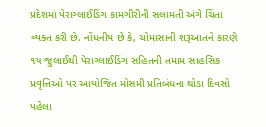પ્રદેશમાં પેરાગ્લાઈડિંગ કામગીરીની સલામતી અંગે ચિંતા વ્યક્ત કરી છે. નોંધનીય છે કે, ચોમાસાની શરૂઆતને કારણે ૧૫ જુલાઈથી પેરાગ્લાઈડિંગ સહિતની તમામ સાહસિક પ્રવૃત્તિઓ પર આયોજિત મોસમી પ્રતિબંધના થોડા દિવસો પહેલા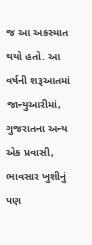જ આ અકસ્માત થયો હતો. આ વર્ષની શરૂઆતમાં જાન્યુઆરીમાં, ગુજરાતના અન્ય એક પ્રવાસી, ભાવસાર ખુશીનું પણ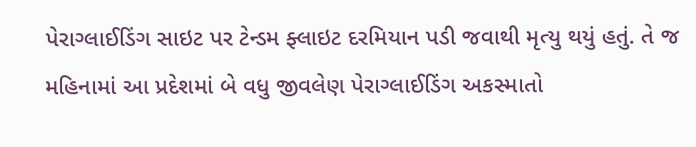પેરાગ્લાઈડિંગ સાઇટ પર ટેન્ડમ ફ્લાઇટ દરમિયાન પડી જવાથી મૃત્યુ થયું હતું. તે જ મહિનામાં આ પ્રદેશમાં બે વધુ જીવલેણ પેરાગ્લાઈડિંગ અકસ્માતો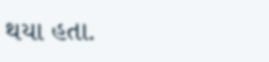થયા હતા.